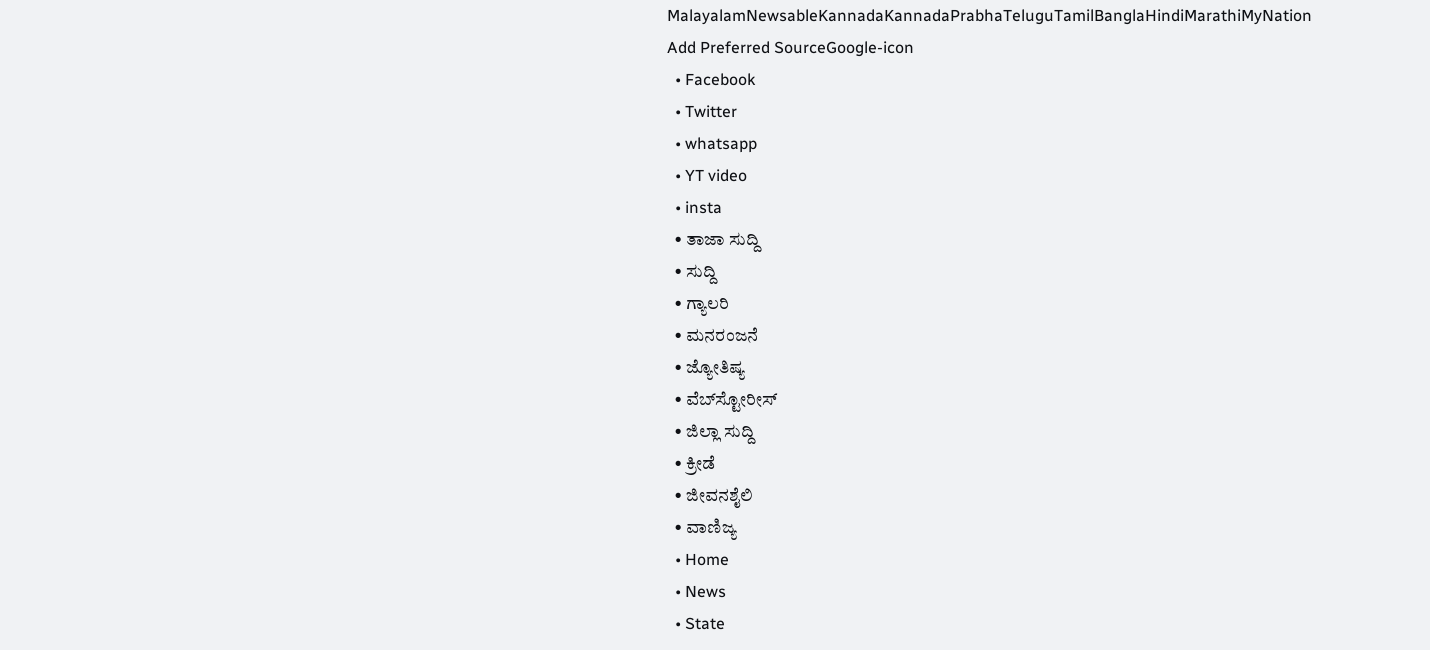MalayalamNewsableKannadaKannadaPrabhaTeluguTamilBanglaHindiMarathiMyNation
Add Preferred SourceGoogle-icon
  • Facebook
  • Twitter
  • whatsapp
  • YT video
  • insta
  • ತಾಜಾ ಸುದ್ದಿ
  • ಸುದ್ದಿ
  • ಗ್ಯಾಲರಿ
  • ಮನರಂಜನೆ
  • ಜ್ಯೋತಿಷ್ಯ
  • ವೆಬ್‌ಸ್ಟೋರೀಸ್
  • ಜಿಲ್ಲಾ ಸುದ್ದಿ
  • ಕ್ರೀಡೆ
  • ಜೀವನಶೈಲಿ
  • ವಾಣಿಜ್ಯ
  • Home
  • News
  • State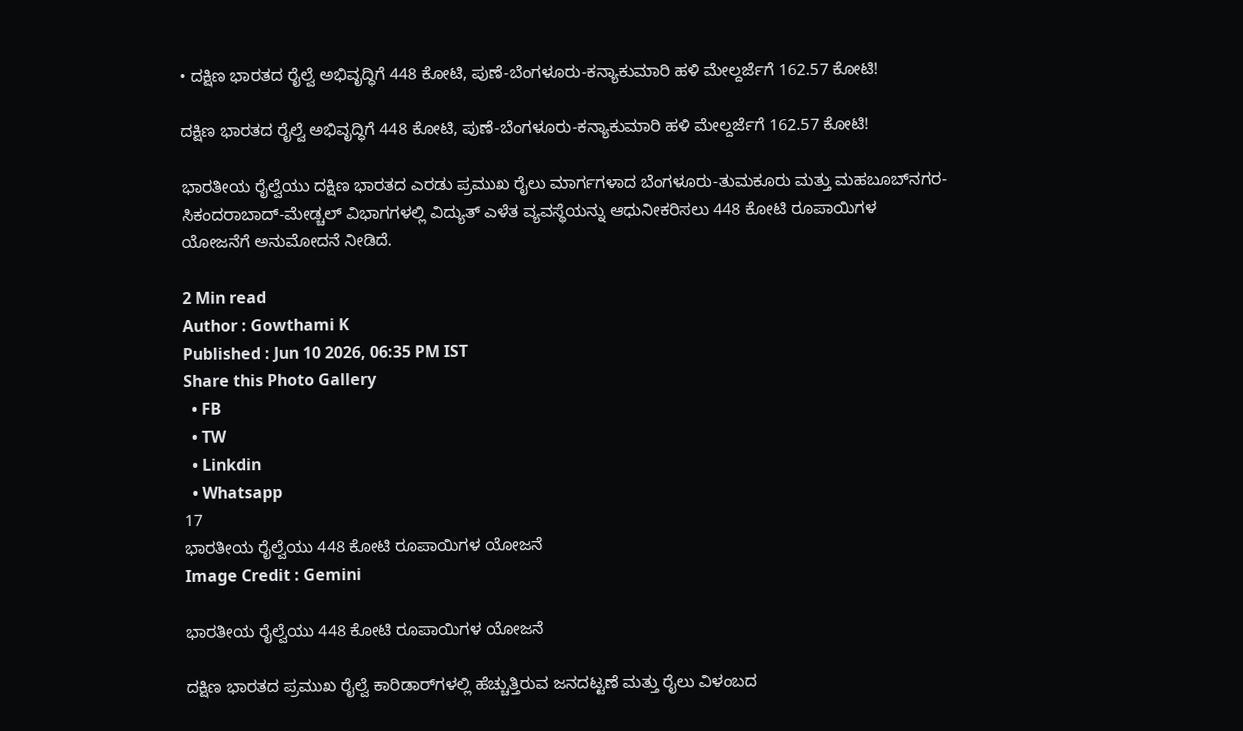• ದಕ್ಷಿಣ ಭಾರತದ ರೈಲ್ವೆ ಅಭಿವೃದ್ಧಿಗೆ 448 ಕೋಟಿ, ಪುಣೆ-ಬೆಂಗಳೂರು-ಕನ್ಯಾಕುಮಾರಿ ಹಳಿ ಮೇಲ್ದರ್ಜೆಗೆ 162.57 ಕೋಟಿ!

ದಕ್ಷಿಣ ಭಾರತದ ರೈಲ್ವೆ ಅಭಿವೃದ್ಧಿಗೆ 448 ಕೋಟಿ, ಪುಣೆ-ಬೆಂಗಳೂರು-ಕನ್ಯಾಕುಮಾರಿ ಹಳಿ ಮೇಲ್ದರ್ಜೆಗೆ 162.57 ಕೋಟಿ!

ಭಾರತೀಯ ರೈಲ್ವೆಯು ದಕ್ಷಿಣ ಭಾರತದ ಎರಡು ಪ್ರಮುಖ ರೈಲು ಮಾರ್ಗಗಳಾದ ಬೆಂಗಳೂರು-ತುಮಕೂರು ಮತ್ತು ಮಹಬೂಬ್‌ನಗರ-ಸಿಕಂದರಾಬಾದ್-ಮೇಡ್ಚಲ್ ವಿಭಾಗಗಳಲ್ಲಿ ವಿದ್ಯುತ್ ಎಳೆತ ವ್ಯವಸ್ಥೆಯನ್ನು ಆಧುನೀಕರಿಸಲು 448 ಕೋಟಿ ರೂಪಾಯಿಗಳ ಯೋಜನೆಗೆ ಅನುಮೋದನೆ ನೀಡಿದೆ.

2 Min read
Author : Gowthami K
Published : Jun 10 2026, 06:35 PM IST
Share this Photo Gallery
  • FB
  • TW
  • Linkdin
  • Whatsapp
17
ಭಾರತೀಯ ರೈಲ್ವೆಯು 448 ಕೋಟಿ ರೂಪಾಯಿಗಳ ಯೋಜನೆ
Image Credit : Gemini

ಭಾರತೀಯ ರೈಲ್ವೆಯು 448 ಕೋಟಿ ರೂಪಾಯಿಗಳ ಯೋಜನೆ

ದಕ್ಷಿಣ ಭಾರತದ ಪ್ರಮುಖ ರೈಲ್ವೆ ಕಾರಿಡಾರ್‌ಗಳಲ್ಲಿ ಹೆಚ್ಚುತ್ತಿರುವ ಜನದಟ್ಟಣೆ ಮತ್ತು ರೈಲು ವಿಳಂಬದ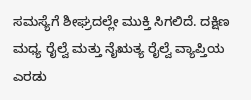ಸಮಸ್ಯೆಗೆ ಶೀಘ್ರದಲ್ಲೇ ಮುಕ್ತಿ ಸಿಗಲಿದೆ. ದಕ್ಷಿಣ ಮಧ್ಯ ರೈಲ್ವೆ ಮತ್ತು ನೈಋತ್ಯ ರೈಲ್ವೆ ವ್ಯಾಪ್ತಿಯ ಎರಡು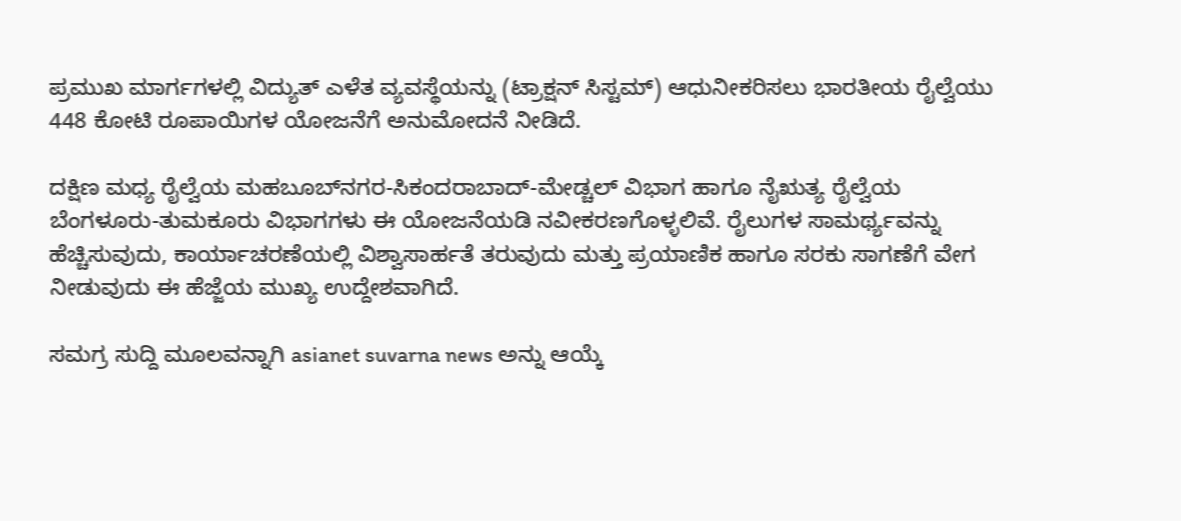ಪ್ರಮುಖ ಮಾರ್ಗಗಳಲ್ಲಿ ವಿದ್ಯುತ್ ಎಳೆತ ವ್ಯವಸ್ಥೆಯನ್ನು (ಟ್ರಾಕ್ಷನ್ ಸಿಸ್ಟಮ್) ಆಧುನೀಕರಿಸಲು ಭಾರತೀಯ ರೈಲ್ವೆಯು 448 ಕೋಟಿ ರೂಪಾಯಿಗಳ ಯೋಜನೆಗೆ ಅನುಮೋದನೆ ನೀಡಿದೆ.

ದಕ್ಷಿಣ ಮಧ್ಯ ರೈಲ್ವೆಯ ಮಹಬೂಬ್‌ನಗರ-ಸಿಕಂದರಾಬಾದ್-ಮೇಡ್ಚಲ್ ವಿಭಾಗ ಹಾಗೂ ನೈಋತ್ಯ ರೈಲ್ವೆಯ ಬೆಂಗಳೂರು-ತುಮಕೂರು ವಿಭಾಗಗಳು ಈ ಯೋಜನೆಯಡಿ ನವೀಕರಣಗೊಳ್ಳಲಿವೆ. ರೈಲುಗಳ ಸಾಮರ್ಥ್ಯವನ್ನು ಹೆಚ್ಚಿಸುವುದು, ಕಾರ್ಯಾಚರಣೆಯಲ್ಲಿ ವಿಶ್ವಾಸಾರ್ಹತೆ ತರುವುದು ಮತ್ತು ಪ್ರಯಾಣಿಕ ಹಾಗೂ ಸರಕು ಸಾಗಣೆಗೆ ವೇಗ ನೀಡುವುದು ಈ ಹೆಜ್ಜೆಯ ಮುಖ್ಯ ಉದ್ದೇಶವಾಗಿದೆ.

ಸಮಗ್ರ ಸುದ್ದಿ ಮೂಲವನ್ನಾಗಿ asianet suvarna news ಅನ್ನು ಆಯ್ಕೆ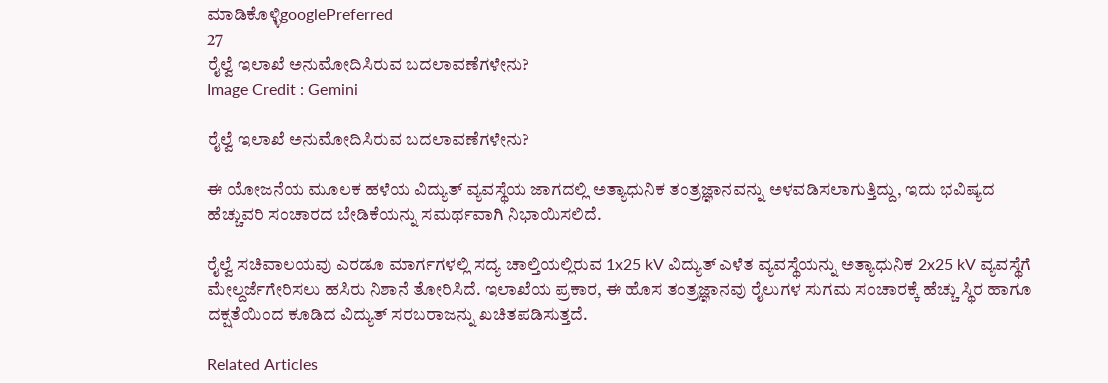ಮಾಡಿಕೊಳ್ಳಿgooglePreferred
27
ರೈಲ್ವೆ ಇಲಾಖೆ ಅನುಮೋದಿಸಿರುವ ಬದಲಾವಣೆಗಳೇನು?
Image Credit : Gemini

ರೈಲ್ವೆ ಇಲಾಖೆ ಅನುಮೋದಿಸಿರುವ ಬದಲಾವಣೆಗಳೇನು?

ಈ ಯೋಜನೆಯ ಮೂಲಕ ಹಳೆಯ ವಿದ್ಯುತ್ ವ್ಯವಸ್ಥೆಯ ಜಾಗದಲ್ಲಿ ಅತ್ಯಾಧುನಿಕ ತಂತ್ರಜ್ಞಾನವನ್ನು ಅಳವಡಿಸಲಾಗುತ್ತಿದ್ದು, ಇದು ಭವಿಷ್ಯದ ಹೆಚ್ಚುವರಿ ಸಂಚಾರದ ಬೇಡಿಕೆಯನ್ನು ಸಮರ್ಥವಾಗಿ ನಿಭಾಯಿಸಲಿದೆ.

ರೈಲ್ವೆ ಸಚಿವಾಲಯವು ಎರಡೂ ಮಾರ್ಗಗಳಲ್ಲಿ ಸದ್ಯ ಚಾಲ್ತಿಯಲ್ಲಿರುವ 1x25 kV ವಿದ್ಯುತ್ ಎಳೆತ ವ್ಯವಸ್ಥೆಯನ್ನು ಅತ್ಯಾಧುನಿಕ 2x25 kV ವ್ಯವಸ್ಥೆಗೆ ಮೇಲ್ದರ್ಜೆಗೇರಿಸಲು ಹಸಿರು ನಿಶಾನೆ ತೋರಿಸಿದೆ. ಇಲಾಖೆಯ ಪ್ರಕಾರ, ಈ ಹೊಸ ತಂತ್ರಜ್ಞಾನವು ರೈಲುಗಳ ಸುಗಮ ಸಂಚಾರಕ್ಕೆ ಹೆಚ್ಚು ಸ್ಥಿರ ಹಾಗೂ ದಕ್ಷತೆಯಿಂದ ಕೂಡಿದ ವಿದ್ಯುತ್ ಸರಬರಾಜನ್ನು ಖಚಿತಪಡಿಸುತ್ತದೆ.

Related Articles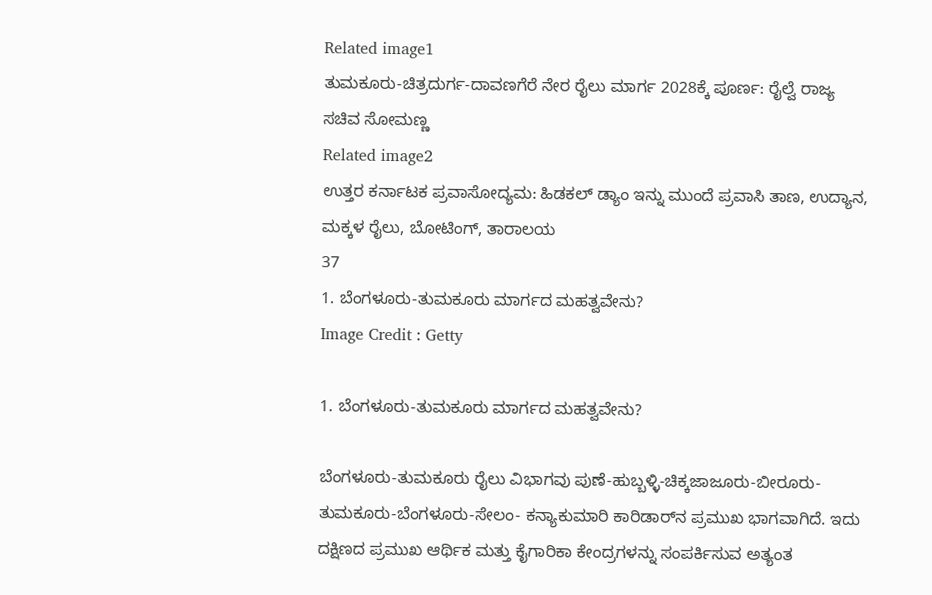Related image1
ತುಮಕೂರು-ಚಿತ್ರದುರ್ಗ-ದಾವಣಗೆರೆ ನೇರ ರೈಲು ಮಾರ್ಗ 2028ಕ್ಕೆ ಪೂರ್ಣ: ರೈಲ್ವೆ ರಾಜ್ಯ ಸಚಿವ ಸೋಮಣ್ಣ
Related image2
ಉತ್ತರ ಕರ್ನಾಟಕ ಪ್ರವಾಸೋದ್ಯಮ: ಹಿಡಕಲ್ ಡ್ಯಾಂ ಇನ್ನು ಮುಂದೆ ಪ್ರವಾಸಿ ತಾಣ, ಉದ್ಯಾನ, ಮಕ್ಕಳ ರೈಲು, ಬೋಟಿಂಗ್, ತಾರಾಲಯ
37
1. ಬೆಂಗಳೂರು-ತುಮಕೂರು ಮಾರ್ಗದ ಮಹತ್ವವೇನು?
Image Credit : Getty

1. ಬೆಂಗಳೂರು-ತುಮಕೂರು ಮಾರ್ಗದ ಮಹತ್ವವೇನು?

ಬೆಂಗಳೂರು-ತುಮಕೂರು ರೈಲು ವಿಭಾಗವು ಪುಣೆ-ಹುಬ್ಬಳ್ಳಿ-ಚಿಕ್ಕಜಾಜೂರು-ಬೀರೂರು-ತುಮಕೂರು-ಬೆಂಗಳೂರು-ಸೇಲಂ- ಕನ್ಯಾಕುಮಾರಿ ಕಾರಿಡಾರ್‌ನ ಪ್ರಮುಖ ಭಾಗವಾಗಿದೆ. ಇದು ದಕ್ಷಿಣದ ಪ್ರಮುಖ ಆರ್ಥಿಕ ಮತ್ತು ಕೈಗಾರಿಕಾ ಕೇಂದ್ರಗಳನ್ನು ಸಂಪರ್ಕಿಸುವ ಅತ್ಯಂತ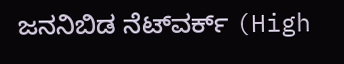ಜನನಿಬಿಡ ನೆಟ್‌ವರ್ಕ್ (High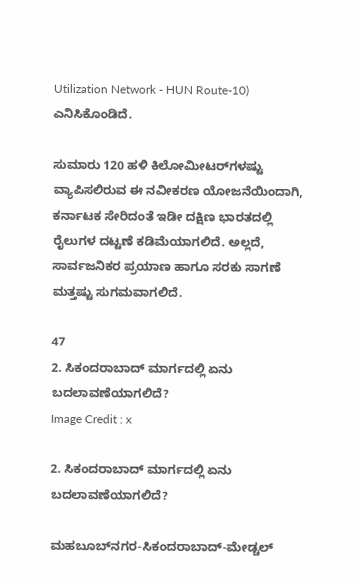Utilization Network - HUN Route-10) ಎನಿಸಿಕೊಂಡಿದೆ.

ಸುಮಾರು 120 ಹಳಿ ಕಿಲೋಮೀಟರ್‌ಗಳಷ್ಟು ವ್ಯಾಪಿಸಲಿರುವ ಈ ನವೀಕರಣ ಯೋಜನೆಯಿಂದಾಗಿ, ಕರ್ನಾಟಕ ಸೇರಿದಂತೆ ಇಡೀ ದಕ್ಷಿಣ ಭಾರತದಲ್ಲಿ ರೈಲುಗಳ ದಟ್ಟಣೆ ಕಡಿಮೆಯಾಗಲಿದೆ. ಅಲ್ಲದೆ, ಸಾರ್ವಜನಿಕರ ಪ್ರಯಾಣ ಹಾಗೂ ಸರಕು ಸಾಗಣೆ ಮತ್ತಷ್ಟು ಸುಗಮವಾಗಲಿದೆ.

47
2. ಸಿಕಂದರಾಬಾದ್ ಮಾರ್ಗದಲ್ಲಿ ಏನು ಬದಲಾವಣೆಯಾಗಲಿದೆ?
Image Credit : x

2. ಸಿಕಂದರಾಬಾದ್ ಮಾರ್ಗದಲ್ಲಿ ಏನು ಬದಲಾವಣೆಯಾಗಲಿದೆ?

ಮಹಬೂಬ್‌ನಗರ-ಸಿಕಂದರಾಬಾದ್-ಮೇಡ್ಚಲ್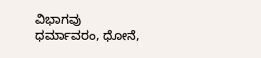ವಿಭಾಗವು ಧರ್ಮಾವರಂ, ಧೋನೆ,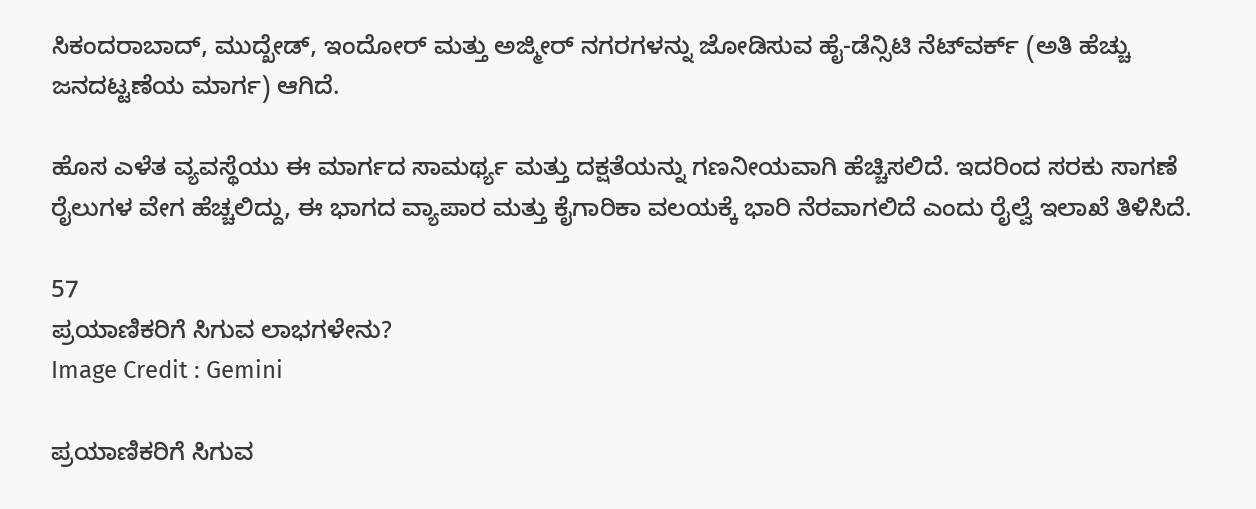ಸಿಕಂದರಾಬಾದ್, ಮುದ್ಖೇಡ್, ಇಂದೋರ್ ಮತ್ತು ಅಜ್ಮೀರ್ ನಗರಗಳನ್ನು ಜೋಡಿಸುವ ಹೈ-ಡೆನ್ಸಿಟಿ ನೆಟ್‌ವರ್ಕ್ (ಅತಿ ಹೆಚ್ಚು ಜನದಟ್ಟಣೆಯ ಮಾರ್ಗ) ಆಗಿದೆ.

ಹೊಸ ಎಳೆತ ವ್ಯವಸ್ಥೆಯು ಈ ಮಾರ್ಗದ ಸಾಮರ್ಥ್ಯ ಮತ್ತು ದಕ್ಷತೆಯನ್ನು ಗಣನೀಯವಾಗಿ ಹೆಚ್ಚಿಸಲಿದೆ. ಇದರಿಂದ ಸರಕು ಸಾಗಣೆ ರೈಲುಗಳ ವೇಗ ಹೆಚ್ಚಲಿದ್ದು, ಈ ಭಾಗದ ವ್ಯಾಪಾರ ಮತ್ತು ಕೈಗಾರಿಕಾ ವಲಯಕ್ಕೆ ಭಾರಿ ನೆರವಾಗಲಿದೆ ಎಂದು ರೈಲ್ವೆ ಇಲಾಖೆ ತಿಳಿಸಿದೆ.

57
ಪ್ರಯಾಣಿಕರಿಗೆ ಸಿಗುವ ಲಾಭಗಳೇನು?
Image Credit : Gemini

ಪ್ರಯಾಣಿಕರಿಗೆ ಸಿಗುವ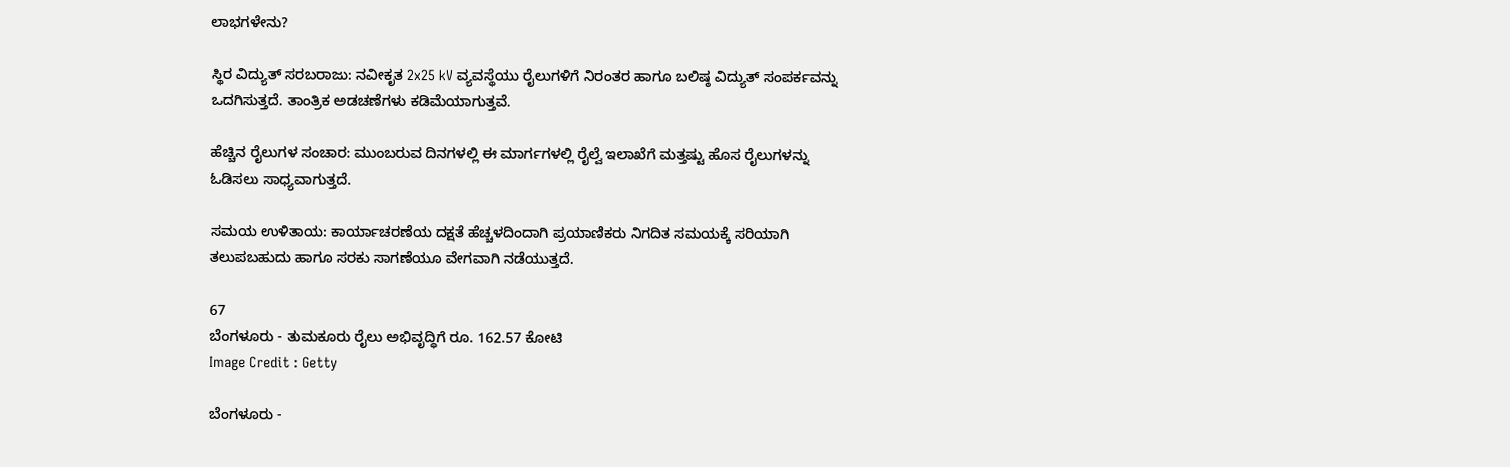ಲಾಭಗಳೇನು?

ಸ್ಥಿರ ವಿದ್ಯುತ್ ಸರಬರಾಜು: ನವೀಕೃತ 2x25 kV ವ್ಯವಸ್ಥೆಯು ರೈಲುಗಳಿಗೆ ನಿರಂತರ ಹಾಗೂ ಬಲಿಷ್ಠ ವಿದ್ಯುತ್ ಸಂಪರ್ಕವನ್ನು ಒದಗಿಸುತ್ತದೆ. ತಾಂತ್ರಿಕ ಅಡಚಣೆಗಳು ಕಡಿಮೆಯಾಗುತ್ತವೆ.

ಹೆಚ್ಚಿನ ರೈಲುಗಳ ಸಂಚಾರ: ಮುಂಬರುವ ದಿನಗಳಲ್ಲಿ ಈ ಮಾರ್ಗಗಳಲ್ಲಿ ರೈಲ್ವೆ ಇಲಾಖೆಗೆ ಮತ್ತಷ್ಟು ಹೊಸ ರೈಲುಗಳನ್ನು ಓಡಿಸಲು ಸಾಧ್ಯವಾಗುತ್ತದೆ.

ಸಮಯ ಉಳಿತಾಯ: ಕಾರ್ಯಾಚರಣೆಯ ದಕ್ಷತೆ ಹೆಚ್ಚಳದಿಂದಾಗಿ ಪ್ರಯಾಣಿಕರು ನಿಗದಿತ ಸಮಯಕ್ಕೆ ಸರಿಯಾಗಿ ತಲುಪಬಹುದು ಹಾಗೂ ಸರಕು ಸಾಗಣೆಯೂ ವೇಗವಾಗಿ ನಡೆಯುತ್ತದೆ.

67
ಬೆಂಗಳೂರು - ತುಮಕೂರು ರೈಲು ಅಭಿವೃದ್ಧಿಗೆ ರೂ. 162.57 ಕೋಟಿ
Image Credit : Getty

ಬೆಂಗಳೂರು -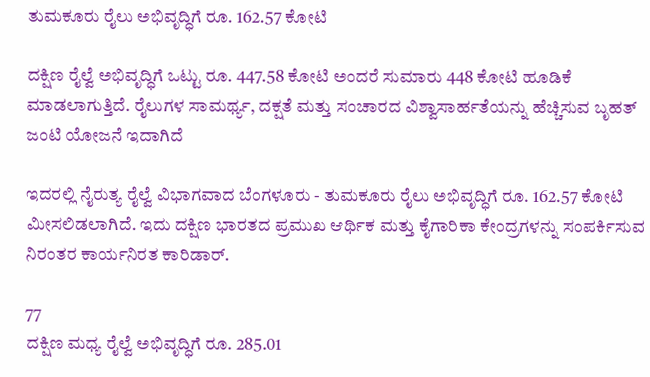ತುಮಕೂರು ರೈಲು ಅಭಿವೃದ್ಧಿಗೆ ರೂ. 162.57 ಕೋಟಿ

ದಕ್ಷಿಣ ರೈಲ್ವೆ ಅಭಿವೃದ್ಧಿಗೆ ಒಟ್ಟು ರೂ. 447.58 ಕೋಟಿ ಅಂದರೆ ಸುಮಾರು 448 ಕೋಟಿ ಹೂಡಿಕೆ ಮಾಡಲಾಗುತ್ತಿದೆ. ರೈಲುಗಳ ಸಾಮರ್ಥ್ಯ, ದಕ್ಷತೆ ಮತ್ತು ಸಂಚಾರದ ವಿಶ್ವಾಸಾರ್ಹತೆಯನ್ನು ಹೆಚ್ಚಿಸುವ ಬೃಹತ್ ಜಂಟಿ ಯೋಜನೆ ಇದಾಗಿದೆ

ಇದರಲ್ಲಿ ನೈರುತ್ಯ ರೈಲ್ವೆ ವಿಭಾಗವಾದ ಬೆಂಗಳೂರು - ತುಮಕೂರು ರೈಲು ಅಭಿವೃದ್ಧಿಗೆ ರೂ. 162.57 ಕೋಟಿ ಮೀಸಲಿಡಲಾಗಿದೆ. ಇದು ದಕ್ಷಿಣ ಭಾರತದ ಪ್ರಮುಖ ಆರ್ಥಿಕ ಮತ್ತು ಕೈಗಾರಿಕಾ ಕೇಂದ್ರಗಳನ್ನು ಸಂಪರ್ಕಿಸುವ ನಿರಂತರ ಕಾರ್ಯನಿರತ ಕಾರಿಡಾರ್.

77
ದಕ್ಷಿಣ ಮಧ್ಯ ರೈಲ್ವೆ ಅಭಿವೃದ್ಧಿಗೆ ರೂ. 285.01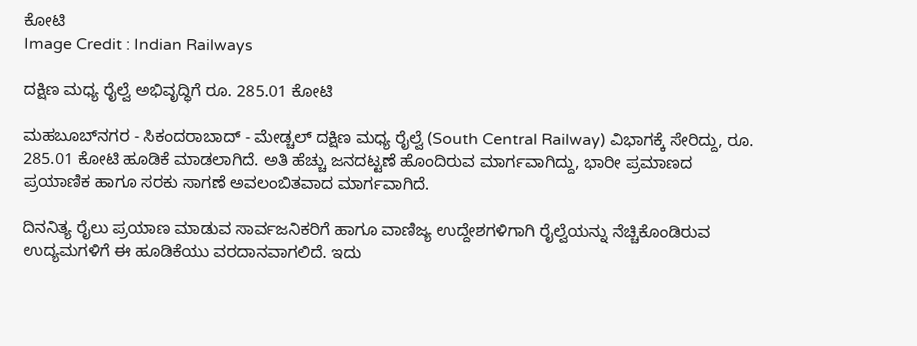ಕೋಟಿ
Image Credit : Indian Railways

ದಕ್ಷಿಣ ಮಧ್ಯ ರೈಲ್ವೆ ಅಭಿವೃದ್ಧಿಗೆ ರೂ. 285.01 ಕೋಟಿ

ಮಹಬೂಬ್‌ನಗರ - ಸಿಕಂದರಾಬಾದ್ - ಮೇಡ್ಚಲ್ ದಕ್ಷಿಣ ಮಧ್ಯ ರೈಲ್ವೆ (South Central Railway) ವಿಭಾಗಕ್ಕೆ ಸೇರಿದ್ದು, ರೂ. 285.01 ಕೋಟಿ ಹೂಡಿಕೆ ಮಾಡಲಾಗಿದೆ. ಅತಿ ಹೆಚ್ಚು ಜನದಟ್ಟಣೆ ಹೊಂದಿರುವ ಮಾರ್ಗವಾಗಿದ್ದು, ಭಾರೀ ಪ್ರಮಾಣದ ಪ್ರಯಾಣಿಕ ಹಾಗೂ ಸರಕು ಸಾಗಣೆ ಅವಲಂಬಿತವಾದ ಮಾರ್ಗವಾಗಿದೆ.

ದಿನನಿತ್ಯ ರೈಲು ಪ್ರಯಾಣ ಮಾಡುವ ಸಾರ್ವಜನಿಕರಿಗೆ ಹಾಗೂ ವಾಣಿಜ್ಯ ಉದ್ದೇಶಗಳಿಗಾಗಿ ರೈಲ್ವೆಯನ್ನು ನೆಚ್ಚಿಕೊಂಡಿರುವ ಉದ್ಯಮಗಳಿಗೆ ಈ ಹೂಡಿಕೆಯು ವರದಾನವಾಗಲಿದೆ. ಇದು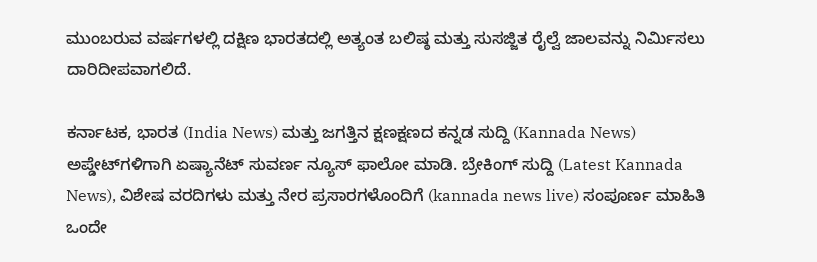ಮುಂಬರುವ ವರ್ಷಗಳಲ್ಲಿ ದಕ್ಷಿಣ ಭಾರತದಲ್ಲಿ ಅತ್ಯಂತ ಬಲಿಷ್ಠ ಮತ್ತು ಸುಸಜ್ಜಿತ ರೈಲ್ವೆ ಜಾಲವನ್ನು ನಿರ್ಮಿಸಲು ದಾರಿದೀಪವಾಗಲಿದೆ.

ಕರ್ನಾಟಕ, ಭಾರತ (India News) ಮತ್ತು ಜಗತ್ತಿನ ಕ್ಷಣಕ್ಷಣದ ಕನ್ನಡ ಸುದ್ದಿ (Kannada News) ಅಪ್ಡೇಟ್‌ಗಳಿಗಾಗಿ ಏಷ್ಯಾನೆಟ್ ಸುವರ್ಣ ನ್ಯೂಸ್‌ ಫಾಲೋ ಮಾಡಿ. ಬ್ರೇಕಿಂಗ್ ಸುದ್ದಿ (Latest Kannada News), ವಿಶೇಷ ವರದಿಗಳು ಮತ್ತು ನೇರ ಪ್ರಸಾರಗಳೊಂದಿಗೆ (kannada news live) ಸಂಪೂರ್ಣ ಮಾಹಿತಿ ಒಂದೇ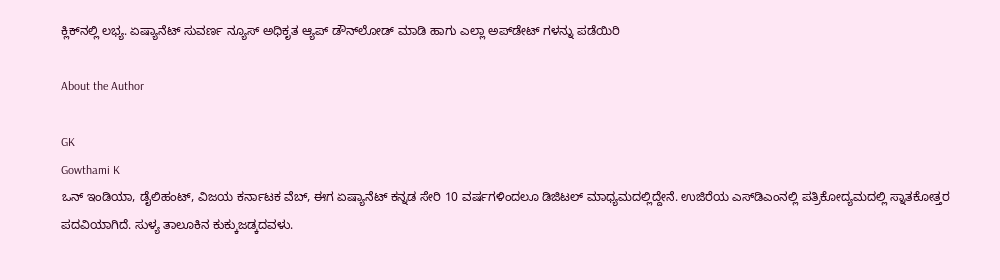ಕ್ಲಿಕ್‌ನಲ್ಲಿ ಲಭ್ಯ. ಏಷ್ಯಾನೆಟ್ ಸುವರ್ಣ ನ್ಯೂಸ್ ಅಧಿಕೃತ ಆ್ಯಪ್ ಡೌನ್‌ಲೋಡ್ ಮಾಡಿ ಹಾಗು ಎಲ್ಲಾ ಅಪ್‌ಡೇಟ್ ಗಳನ್ನು ಪಡೆಯಿರಿ

About the Author

GK
Gowthami K
ಒನ್ ಇಂಡಿಯಾ, ಡೈಲಿಹಂಟ್‌, ವಿಜಯ ಕರ್ನಾಟಕ ವೆಬ್‌, ಈಗ ಏಷ್ಯಾನೆಟ್ ಕನ್ನಡ ಸೇರಿ 10 ವರ್ಷಗಳಿಂದಲೂ ಡಿಜಿಟಲ್ ಮಾಧ್ಯಮದಲ್ಲಿದ್ದೇನೆ. ಉಜಿರೆಯ ಎಸ್‌ಡಿಎಂನಲ್ಲಿ ಪತ್ರಿಕೋದ್ಯಮದಲ್ಲಿ ಸ್ನಾತಕೋತ್ತರ ಪದವಿಯಾಗಿದೆ. ಸುಳ್ಯ ತಾಲೂಕಿನ ಕುಕ್ಕುಜಡ್ಕದವಳು.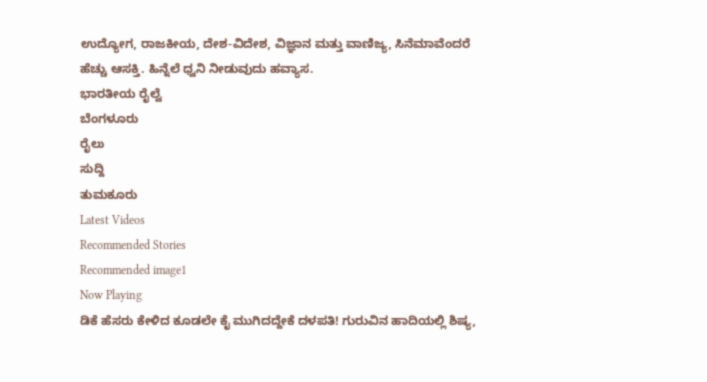ಉದ್ಯೋಗ, ರಾಜಕೀಯ, ದೇಶ-ವಿದೇಶ, ವಿಜ್ಞಾನ ಮತ್ತು ವಾಣಿಜ್ಯ, ಸಿನೆಮಾವೆಂದರೆ ಹೆಚ್ಚು ಆಸಕ್ತಿ. ಹಿನ್ನೆಲೆ ಧ್ವನಿ ನೀಡುವುದು ಹವ್ಯಾಸ.
ಭಾರತೀಯ ರೈಲ್ವೆ
ಬೆಂಗಳೂರು
ರೈಲು
ಸುದ್ದಿ
ತುಮಕೂರು
Latest Videos
Recommended Stories
Recommended image1
Now Playing
ಡಿಕೆ ಹೆಸರು ಕೇಳಿದ ಕೂಡಲೇ ಕೈ ಮುಗಿದದ್ದೇಕೆ ದಳಪತಿ! ಗುರುವಿನ ಹಾದಿಯಲ್ಲಿ ಶಿಷ್ಯ,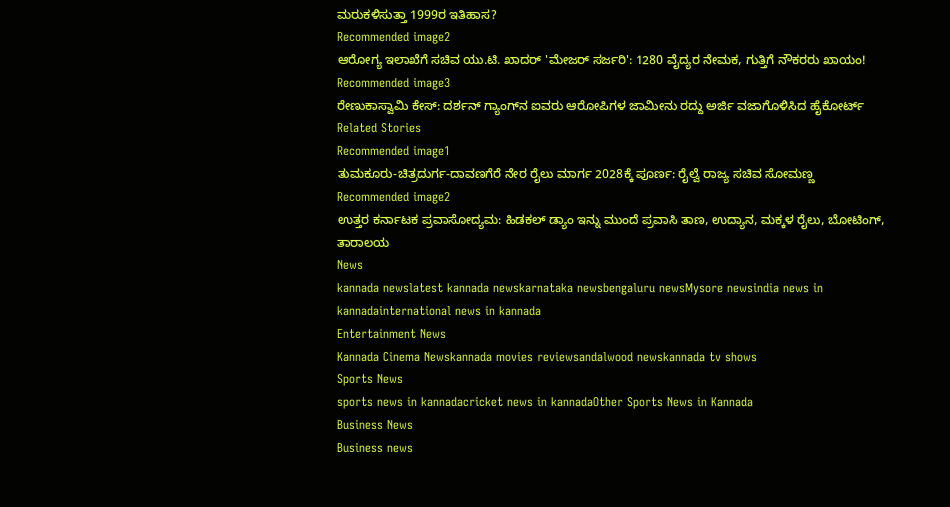ಮರುಕಳಿಸುತ್ತಾ 1999ರ ಇತಿಹಾಸ?
Recommended image2
ಆರೋಗ್ಯ ಇಲಾಖೆಗೆ ಸಚಿವ ಯು.ಟಿ. ಖಾದರ್ 'ಮೇಜರ್ ಸರ್ಜರಿ': 1280 ವೈದ್ಯರ ನೇಮಕ, ಗುತ್ತಿಗೆ ನೌಕರರು ಖಾಯಂ!
Recommended image3
ರೇಣುಕಾಸ್ವಾಮಿ ಕೇಸ್: ದರ್ಶನ್ ಗ್ಯಾಂಗ್‌ನ ಐವರು ಆರೋಪಿಗಳ ಜಾಮೀನು ರದ್ದು ಅರ್ಜಿ ವಜಾಗೊಳಿಸಿದ ಹೈಕೋರ್ಟ್
Related Stories
Recommended image1
ತುಮಕೂರು-ಚಿತ್ರದುರ್ಗ-ದಾವಣಗೆರೆ ನೇರ ರೈಲು ಮಾರ್ಗ 2028ಕ್ಕೆ ಪೂರ್ಣ: ರೈಲ್ವೆ ರಾಜ್ಯ ಸಚಿವ ಸೋಮಣ್ಣ
Recommended image2
ಉತ್ತರ ಕರ್ನಾಟಕ ಪ್ರವಾಸೋದ್ಯಮ: ಹಿಡಕಲ್ ಡ್ಯಾಂ ಇನ್ನು ಮುಂದೆ ಪ್ರವಾಸಿ ತಾಣ, ಉದ್ಯಾನ, ಮಕ್ಕಳ ರೈಲು, ಬೋಟಿಂಗ್, ತಾರಾಲಯ
News
kannada newslatest kannada newskarnataka newsbengaluru newsMysore newsindia news in kannadainternational news in kannada
Entertainment News
Kannada Cinema Newskannada movies reviewsandalwood newskannada tv shows
Sports News
sports news in kannadacricket news in kannadaOther Sports News in Kannada
Business News
Business news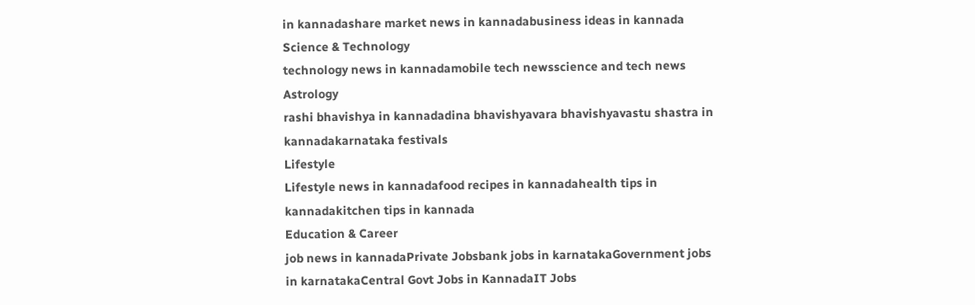in kannadashare market news in kannadabusiness ideas in kannada
Science & Technology
technology news in kannadamobile tech newsscience and tech news
Astrology
rashi bhavishya in kannadadina bhavishyavara bhavishyavastu shastra in kannadakarnataka festivals
Lifestyle
Lifestyle news in kannadafood recipes in kannadahealth tips in kannadakitchen tips in kannada
Education & Career
job news in kannadaPrivate Jobsbank jobs in karnatakaGovernment jobs in karnatakaCentral Govt Jobs in KannadaIT Jobs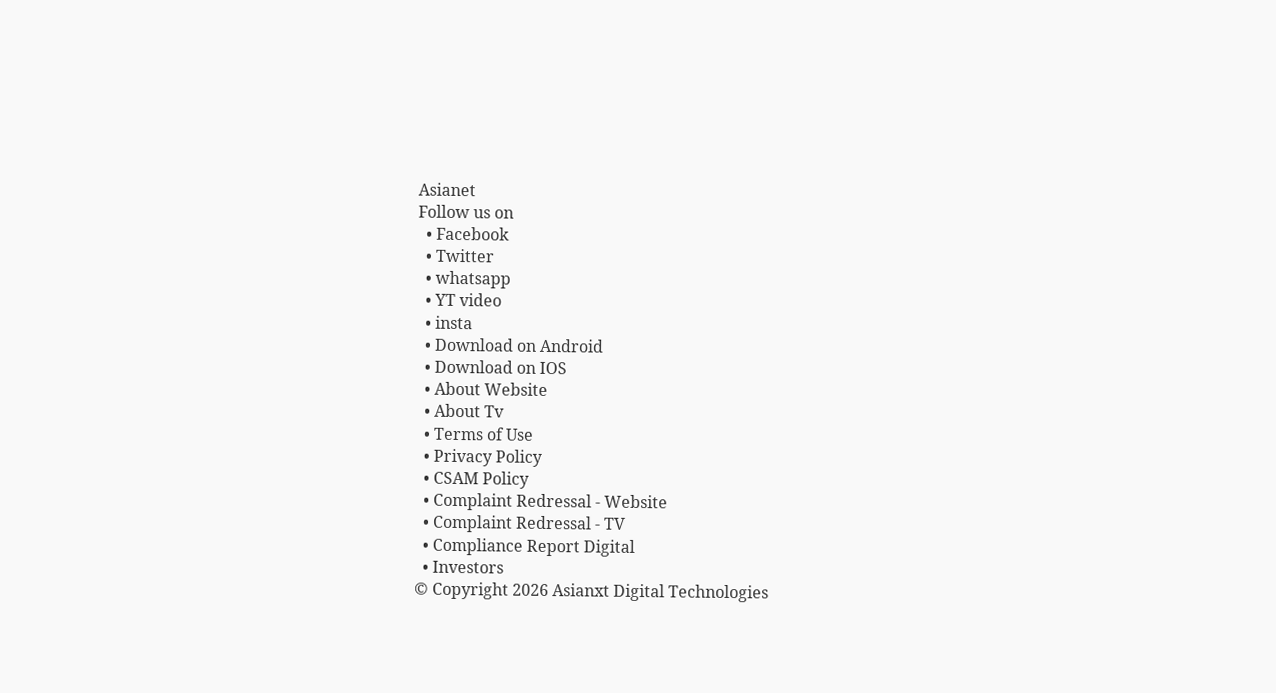Asianet
Follow us on
  • Facebook
  • Twitter
  • whatsapp
  • YT video
  • insta
  • Download on Android
  • Download on IOS
  • About Website
  • About Tv
  • Terms of Use
  • Privacy Policy
  • CSAM Policy
  • Complaint Redressal - Website
  • Complaint Redressal - TV
  • Compliance Report Digital
  • Investors
© Copyright 2026 Asianxt Digital Technologies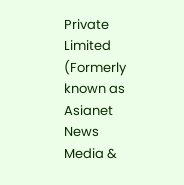Private Limited (Formerly known as Asianet News Media &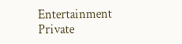Entertainment Private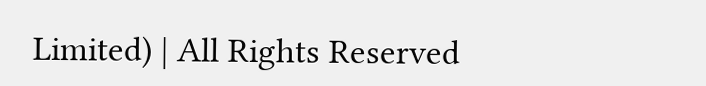Limited) | All Rights Reserved